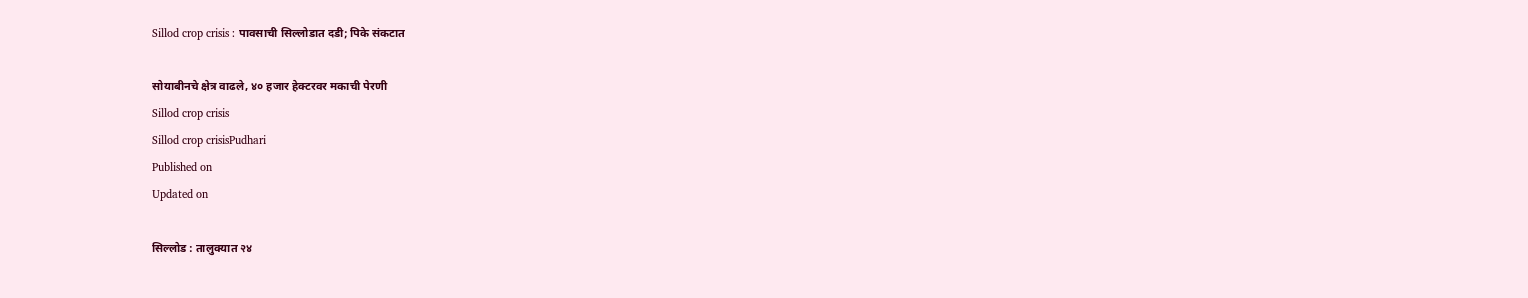Sillod crop crisis : पावसाची सिल्लोडात दडी; पिके संकटात

सोयाबीनचे क्षेत्र वाढले, ४० हजार हेक्टरवर मकाची पेरणी
Sillod crop crisis
Sillod crop crisisPudhari
Published on
Updated on

सिल्लोड : तालुक्यात २४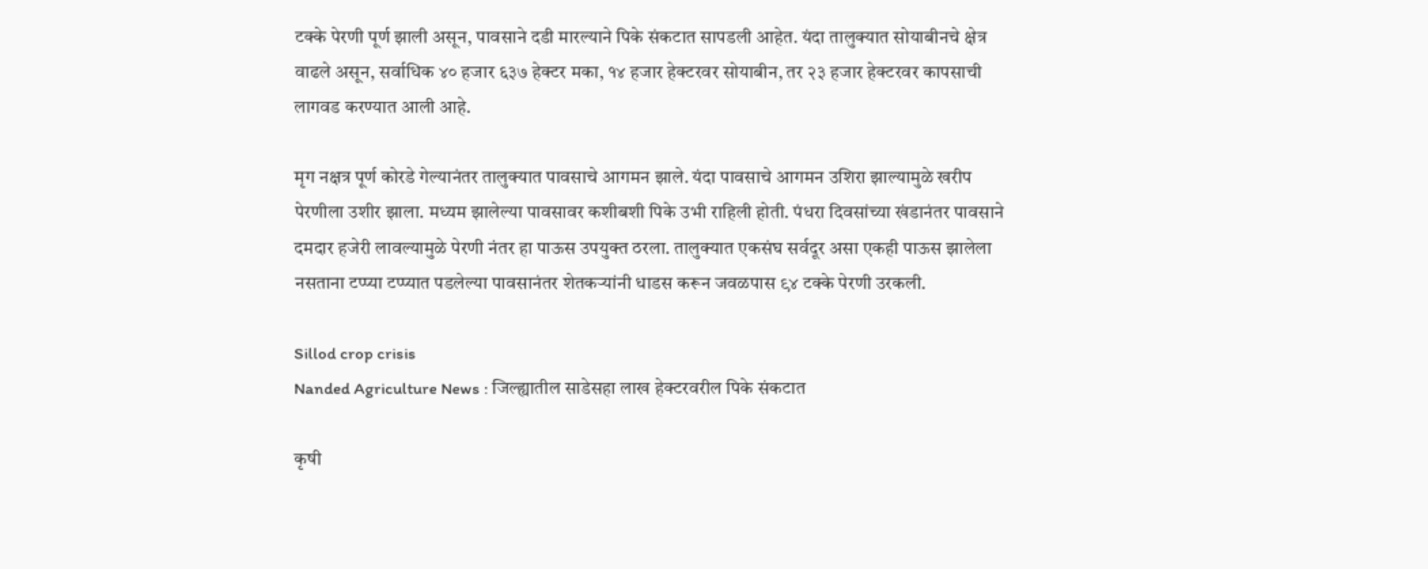टक्के पेरणी पूर्ण झाली असून, पावसाने दडी मारल्याने पिके संकटात सापडली आहेत. यंदा तालुक्यात सोयाबीनचे क्षेत्र वाढले असून, सर्वाधिक ४० हजार ६३७ हेक्टर मका, १४ हजार हेक्टरवर सोयाबीन, तर २३ हजार हेक्टरवर कापसाची लागवड करण्यात आली आहे.

मृग नक्षत्र पूर्ण कोरडे गेल्यानंतर तालुक्यात पावसाचे आगमन झाले. यंदा पावसाचे आगमन उशिरा झाल्यामुळे खरीप पेरणीला उशीर झाला. मध्यम झालेल्या पावसावर कशीबशी पिके उभी राहिली होती. पंधरा दिवसांच्या खंडानंतर पावसाने दमदार हजेरी लावल्यामुळे पेरणी नंतर हा पाऊस उपयुक्त ठरला. तालुक्यात एकसंघ सर्वदूर असा एकही पाऊस झालेला नसताना टप्प्या टप्प्यात पडलेल्या पावसानंतर शेतकऱ्यांनी धाडस करून जवळपास ९४ टक्के पेरणी उरकली.

Sillod crop crisis
Nanded Agriculture News : जिल्ह्यातील साडेसहा लाख हेक्टरवरील पिके संकटात

कृषी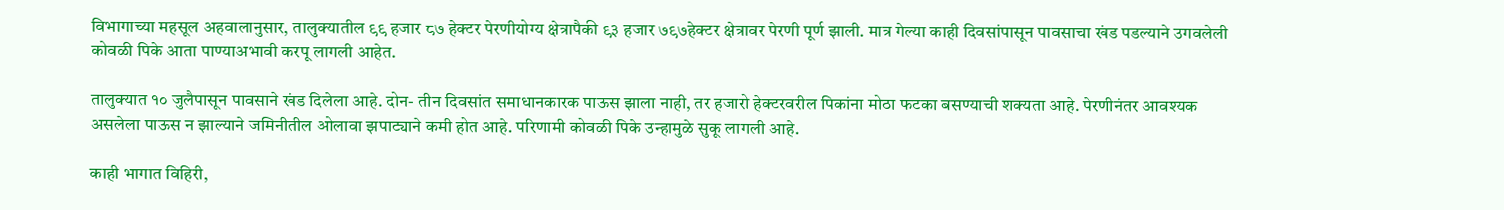विभागाच्या महसूल अहवालानुसार, तालुक्यातील ९९ हजार ८७ हेक्टर पेरणीयोग्य क्षेत्रापैकी ९३ हजार ७९७हेक्टर क्षेत्रावर पेरणी पूर्ण झाली. मात्र गेल्या काही दिवसांपासून पावसाचा खंड पडल्याने उगवलेली कोवळी पिके आता पाण्याअभावी करपू लागली आहेत.

तालुक्यात १० जुलैपासून पावसाने खंड दिलेला आहे. दोन- तीन दिवसांत समाधानकारक पाऊस झाला नाही, तर हजारो हेक्टरवरील पिकांना मोठा फटका बसण्याची शक्यता आहे. पेरणीनंतर आवश्यक असलेला पाऊस न झाल्याने जमिनीतील ओलावा झपाट्याने कमी होत आहे. परिणामी कोवळी पिके उन्हामुळे सुकू लागली आहे.

काही भागात विहिरी,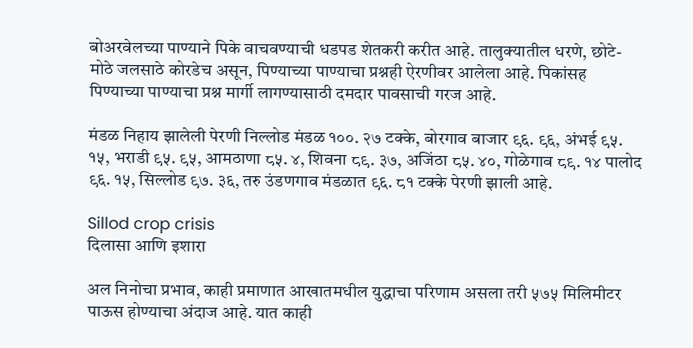बोअरवेलच्या पाण्याने पिके वाचवण्याची धडपड शेतकरी करीत आहे. तालुक्यातील धरणे, छोटे- मोठे जलसाठे कोरडेच असून, पिण्याच्या पाण्याचा प्रश्नही ऐरणीवर आलेला आहे. पिकांसह पिण्याच्या पाण्याचा प्रश्न मार्गी लागण्यासाठी दमदार पावसाची गरज आहे.

मंडळ निहाय झालेली पेरणी निल्लोड मंडळ १००. २७ टक्के, बोरगाव बाजार ९६. ९६, अंभई ९५. १५, भराडी ९५. ९५, आमठाणा ८५. ४, शिवना ८९. ३७, अजिंठा ८५. ४०, गोळेगाव ८९. १४ पालोद ९६. १५, सिल्लोड ९७. ३६, तरु उंडणगाव मंडळात ९६. ८१ टक्के पेरणी झाली आहे.

Sillod crop crisis
दिलासा आणि इशारा

अल निनोचा प्रभाव, काही प्रमाणात आखातमधील युद्धाचा परिणाम असला तरी ५७५ मिलिमीटर पाऊस होण्याचा अंदाज आहे. यात काही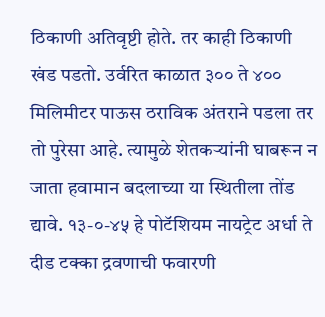ठिकाणी अतिवृष्टी होते. तर काही ठिकाणी खंड पडतो. उर्वरित काळात ३०० ते ४०० मिलिमीटर पाऊस ठराविक अंतराने पडला तर तो पुरेसा आहे. त्यामुळे शेतकऱ्यांनी घाबरून न जाता हवामान बदलाच्या या स्थितीला तोंड द्यावे. १३-०-४५ हे पोटॅशियम नायट्रेट अर्धा ते दीड टक्का द्रवणाची फवारणी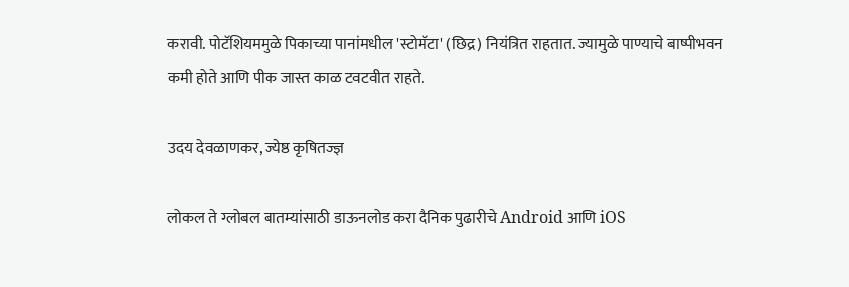करावी. पोटॅशियममुळे पिकाच्या पानांमधील 'स्टोमॅटा' (छिद्र) नियंत्रित राहतात. ज्यामुळे पाण्याचे बाष्पीभवन कमी होते आणि पीक जास्त काळ टवटवीत राहते.

उदय देवळाणकर, ज्येष्ठ कृषितज्ज्ञ

लोकल ते ग्लोबल बातम्यांसाठी डाऊनलोड करा दैनिक पुढारीचे Android आणि iOS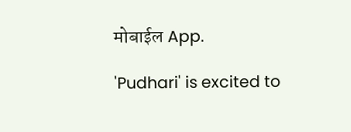मोबाईल App.

'Pudhari' is excited to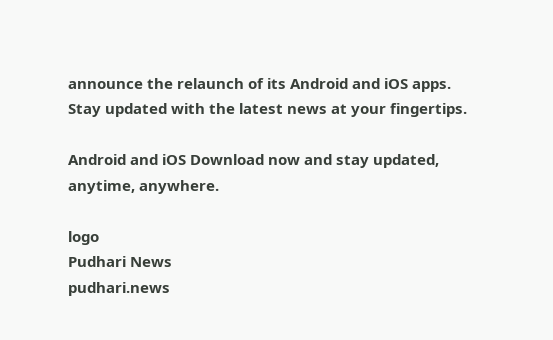announce the relaunch of its Android and iOS apps. Stay updated with the latest news at your fingertips.

Android and iOS Download now and stay updated, anytime, anywhere.

logo
Pudhari News
pudhari.news